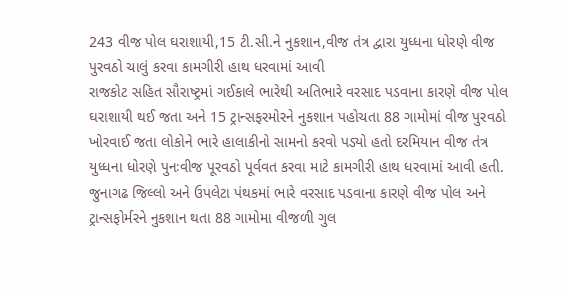243 વીજ પોલ ઘરાશાયી,15 ટી.સી.ને નુકશાન,વીજ તંત્ર દ્વારા યુધ્ધના ધોરણે વીજ પુરવઠો ચાલું કરવા કામગીરી હાથ ધરવામાં આવી
રાજકોટ સહિત સૌરાષ્ટ્રમાં ગઈકાલે ભારેથી અતિભારે વરસાદ પડવાના કારણે વીજ પોલ ઘરાશાયી થઈ જતા અને 15 ટ્રાન્સફરમોરને નુકશાન પહોચતા 88 ગામોમાં વીજ પુરવઠો ખોરવાઈ જતા લોકોને ભારે હાલાકીનો સામનો કરવો પડ્યો હતો દરમિયાન વીજ તંત્ર યુધ્ધના ધોરણે પુનઃવીજ પૂરવઠો પૂર્વવત કરવા માટે કામગીરી હાથ ધરવામાં આવી હતી.
જુનાગઢ જિલ્લો અને ઉપલેટા પંથકમાં ભારે વરસાદ પડવાના કારણે વીજ પોલ અને ટ્રાન્સફોર્મરને નુકશાન થતા 88 ગામોમા વીજળી ગુલ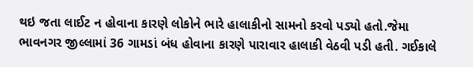થઇ જતા લાઈટ ન હોવાના કારણે લોકોને ભારે હાલાકીનો સામનો કરવો પડ્યો હતો.જેમા ભાવનગર જીલ્લામાં 36 ગામડાં બંધ હોવાના કારણે પારાવાર હાલાકી વેઠવી પડી હતી. ગઈકાલે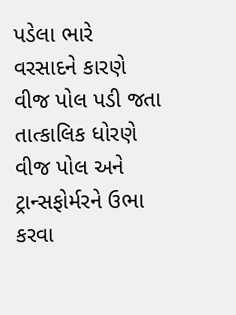પડેલા ભારે વરસાદને કારણે વીજ પોલ પડી જતા તાત્કાલિક ધોરણે વીજ પોલ અને ટ્રાન્સફોર્મરને ઉભા કરવા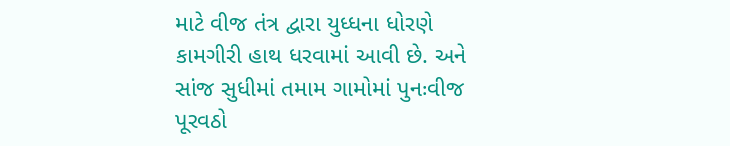માટે વીજ તંત્ર દ્વારા યુધ્ધના ધોરણે કામગીરી હાથ ધરવામાં આવી છે. અને સાંજ સુધીમાં તમામ ગામોમાં પુનઃવીજ પૂરવઠો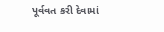પૂર્વવત કરી દેવામાં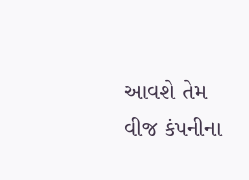આવશે તેમ વીજ કંપનીના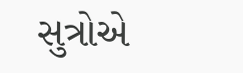સુત્રોએ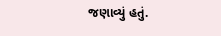જણાવ્યું હતું.